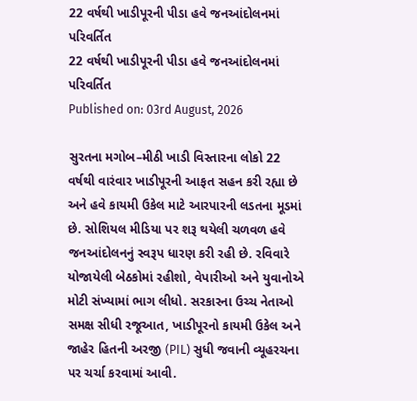22 વર્ષથી ખાડીપૂરની પીડા હવે જનઆંદોલનમાં પરિવર્તિત
22 વર્ષથી ખાડીપૂરની પીડા હવે જનઆંદોલનમાં પરિવર્તિત
Published on: 03rd August, 2026

સુરતના મગોબ–મીઠી ખાડી વિસ્તારના લોકો 22 વર્ષથી વારંવાર ખાડીપૂરની આફત સહન કરી રહ્યા છે અને હવે કાયમી ઉકેલ માટે આરપારની લડતના મૂડમાં છે. સોશિયલ મીડિયા પર શરૂ થયેલી ચળવળ હવે જનઆંદોલનનું સ્વરૂપ ધારણ કરી રહી છે. રવિવારે યોજાયેલી બેઠકોમાં રહીશો, વેપારીઓ અને યુવાનોએ મોટી સંખ્યામાં ભાગ લીધો. સરકારના ઉચ્ચ નેતાઓ સમક્ષ સીધી રજૂઆત, ખાડીપૂરનો કાયમી ઉકેલ અને જાહેર હિતની અરજી (PIL) સુધી જવાની વ્યૂહરચના પર ચર્ચા કરવામાં આવી.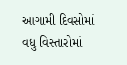આગામી દિવસોમાં વધુ વિસ્તારોમાં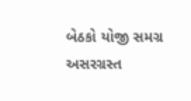બેઠકો યોજી સમગ્ર અસરગ્રસ્ત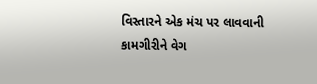વિસ્તારને એક મંચ પર લાવવાની કામગીરીને વેગ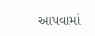આપવામાં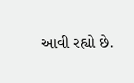આવી રહ્યો છે.